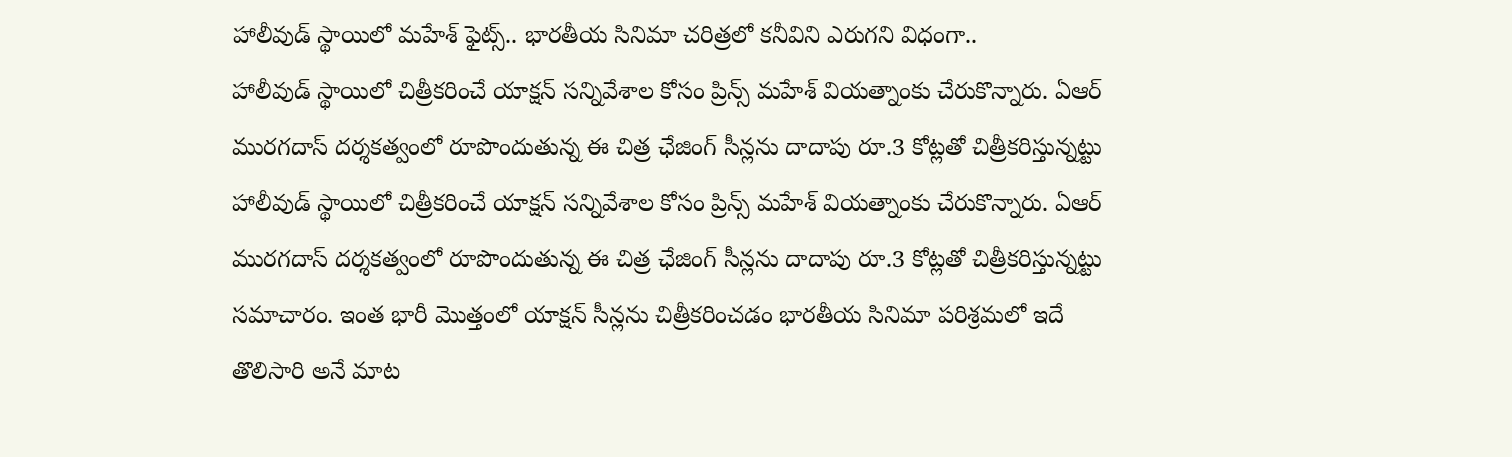హాలీవుడ్ స్థాయిలో మహేశ్ ఫైట్స్.. భారతీయ సినిమా చరిత్రలో కనీవిని ఎరుగని విధంగా..
హాలీవుడ్ స్థాయిలో చిత్రీకరించే యాక్షన్ సన్నివేశాల కోసం ప్రిన్స్ మహేశ్ వియత్నాంకు చేరుకొన్నారు. ఏఆర్ మురగదాస్ దర్శకత్వంలో రూపొందుతున్న ఈ చిత్ర ఛేజింగ్ సీన్లను దాదాపు రూ.3 కోట్లతో చిత్రీకరిస్తున్నట్టు
హాలీవుడ్ స్థాయిలో చిత్రీకరించే యాక్షన్ సన్నివేశాల కోసం ప్రిన్స్ మహేశ్ వియత్నాంకు చేరుకొన్నారు. ఏఆర్ మురగదాస్ దర్శకత్వంలో రూపొందుతున్న ఈ చిత్ర ఛేజింగ్ సీన్లను దాదాపు రూ.3 కోట్లతో చిత్రీకరిస్తున్నట్టు సమాచారం. ఇంత భారీ మొత్తంలో యాక్షన్ సీన్లను చిత్రీకరించడం భారతీయ సినిమా పరిశ్రమలో ఇదే తొలిసారి అనే మాట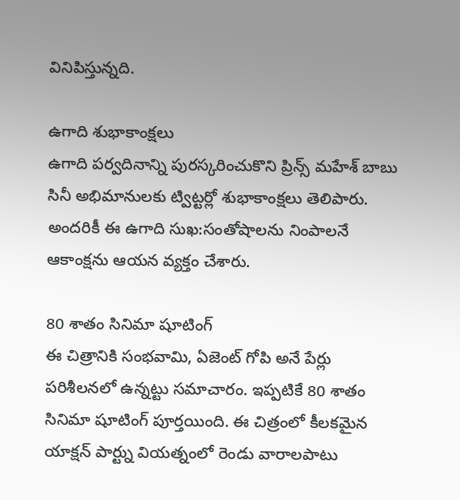వినిపిస్తున్నది.

ఉగాది శుభాకాంక్షలు
ఉగాది పర్వదినాన్ని పురస్కరించుకొని ప్రిన్స్ మహేశ్ బాబు సినీ అభిమానులకు ట్విట్టర్లో శుభాకాంక్షలు తెలిపారు. అందరికీ ఈ ఉగాది సుఖ:సంతోషాలను నింపాలనే ఆకాంక్షను ఆయన వ్యక్తం చేశారు.

80 శాతం సినిమా షూటింగ్
ఈ చిత్రానికి సంభవామి, ఏజెంట్ గోపి అనే పేర్లు పరిశీలనలో ఉన్నట్టు సమాచారం. ఇప్పటికే 80 శాతం సినిమా షూటింగ్ పూర్తయింది. ఈ చిత్రంలో కీలకమైన యాక్షన్ పార్ట్ను వియత్నంలో రెండు వారాలపాటు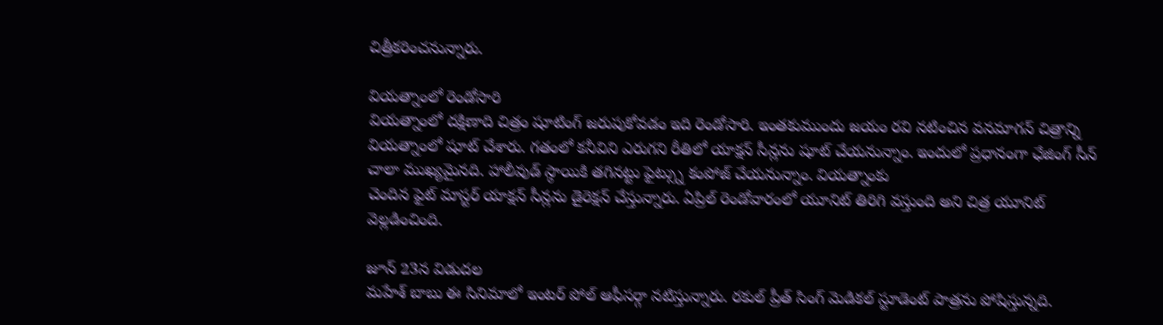చిత్రీకరించనున్నారు.

వియత్నాంలో రెండోసారి
వియత్నాంలో దక్షిణాది చిత్రం షూటింగ్ జరుపుకోవడం ఇది రెండోసారి. ఇంతకుముందు జయం రవి నటించిన వనమాగన్ చిత్రాన్ని వియత్నాంలో షూట్ చేశారు. గతంలో కనీవిని ఎరుగని రీతిలో యాక్షన్ సీన్లను షూట్ చేయనున్నాం. ఇందులో ప్రధానంగా ఛేజింగ్ సీన్ చాలా ముఖ్యమైనది. హాలీవుడ్ స్ఠాయికి తగినట్టు ఫైట్స్ను కంపోజ్ చేయనున్నాం. వియత్నాంకు
చెందిన ఫైట్ మాస్టర్ యాక్షన్ సీన్లను డైరెక్షన్ చేస్తున్నారు. ఏప్రిల్ రెండోవారంలో యూనిట్ తిరిగి వస్తుంది అని చిత్ర యూనిట్ వెల్లడించింది.

జూన్ 23న విడుదల
మహేశ్ బాబు ఈ సినిమాలో ఇంటర్ పోల్ ఆఫీసర్గా నటిస్తున్నారు. రకుల్ ప్రీత్ సింగ్ మెడికల్ స్టూడెంట్ పాత్రను పోషిస్తున్నది.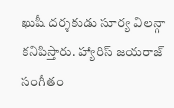ఖుషీ దర్శకుడు సూర్య విలన్గా కనిపిస్తారు. హ్యారిస్ జయరాజ్ సంగీతం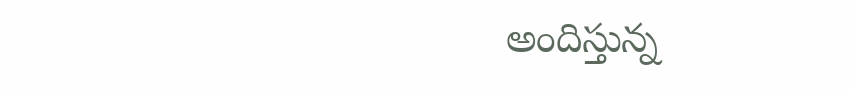అందిస్తున్న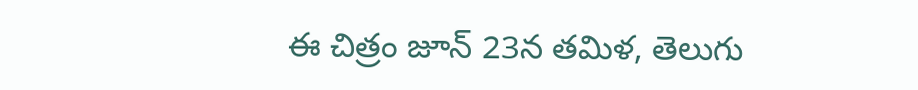ఈ చిత్రం జూన్ 23న తమిళ, తెలుగు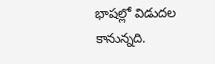భాషల్లో విడుదల కానున్నది.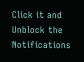Click it and Unblock the Notifications